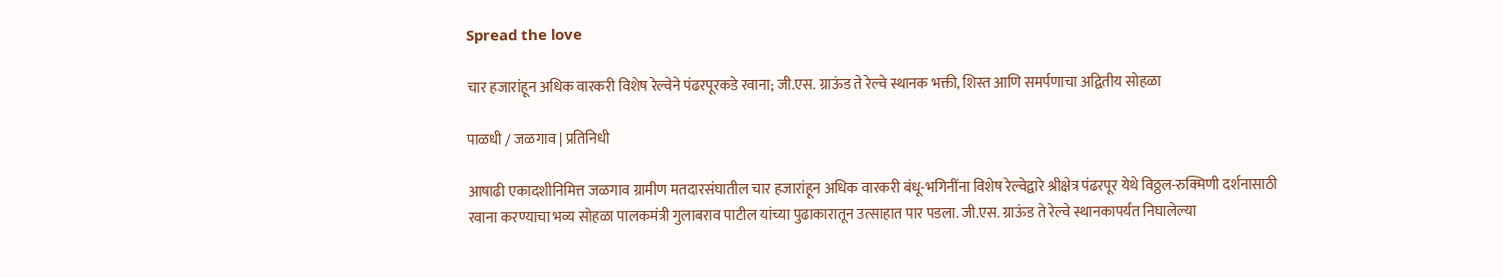Spread the love

चार हजारांहून अधिक वारकरी विशेष रेल्वेने पंढरपूरकडे रवाना; जी.एस. ग्राऊंड ते रेल्वे स्थानक भक्ती, शिस्त आणि समर्पणाचा अद्वितीय सोहळा

पाळधी / जळगाव | प्रतिनिधी

आषाढी एकादशीनिमित्त जळगाव ग्रामीण मतदारसंघातील चार हजारांहून अधिक वारकरी बंधू-भगिनींना विशेष रेल्वेद्वारे श्रीक्षेत्र पंढरपूर येथे विठ्ठल-रुक्मिणी दर्शनासाठी रवाना करण्याचा भव्य सोहळा पालकमंत्री गुलाबराव पाटील यांच्या पुढाकारातून उत्साहात पार पडला. जी.एस. ग्राऊंड ते रेल्वे स्थानकापर्यंत निघालेल्या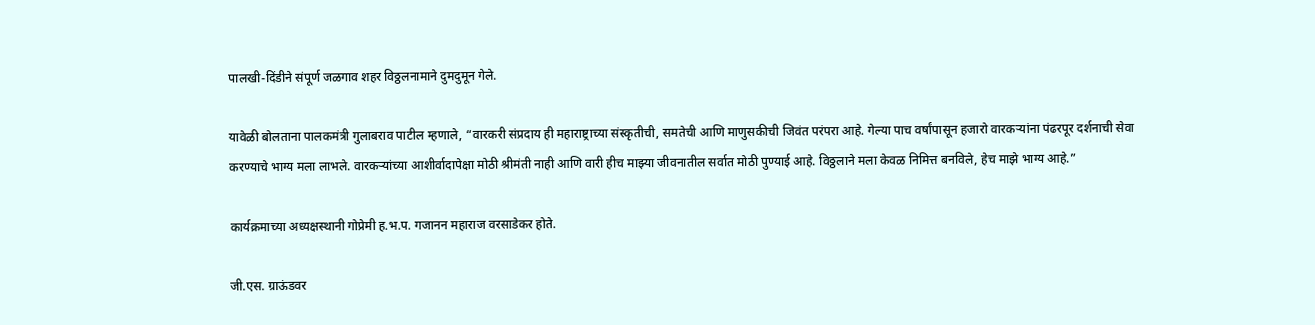पालखी-दिंडीने संपूर्ण जळगाव शहर विठ्ठलनामाने दुमदुमून गेले.

यावेळी बोलताना पालकमंत्री गुलाबराव पाटील म्हणाले, “वारकरी संप्रदाय ही महाराष्ट्राच्या संस्कृतीची, समतेची आणि माणुसकीची जिवंत परंपरा आहे. गेल्या पाच वर्षांपासून हजारो वारकऱ्यांना पंढरपूर दर्शनाची सेवा करण्याचे भाग्य मला लाभले. वारकऱ्यांच्या आशीर्वादापेक्षा मोठी श्रीमंती नाही आणि वारी हीच माझ्या जीवनातील सर्वात मोठी पुण्याई आहे. विठ्ठलाने मला केवळ निमित्त बनविले, हेच माझे भाग्य आहे.”

कार्यक्रमाच्या अध्यक्षस्थानी गोप्रेमी ह.भ.प. गजानन महाराज वरसाडेकर होते.

जी.एस. ग्राऊंडवर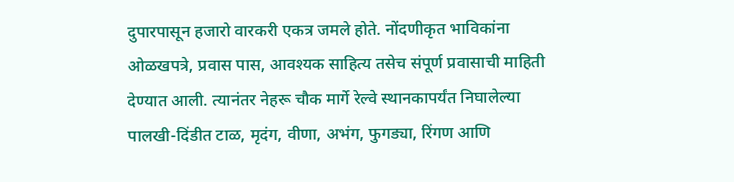दुपारपासून हजारो वारकरी एकत्र जमले होते. नोंदणीकृत भाविकांना ओळखपत्रे, प्रवास पास, आवश्यक साहित्य तसेच संपूर्ण प्रवासाची माहिती देण्यात आली. त्यानंतर नेहरू चौक मार्गे रेल्वे स्थानकापर्यंत निघालेल्या पालखी-दिंडीत टाळ, मृदंग, वीणा, अभंग, फुगड्या, रिंगण आणि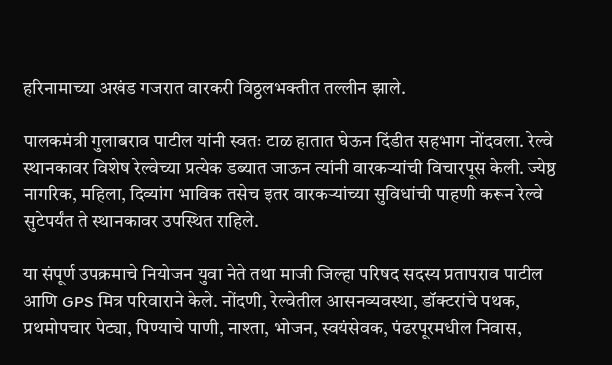हरिनामाच्या अखंड गजरात वारकरी विठ्ठलभक्तीत तल्लीन झाले.

पालकमंत्री गुलाबराव पाटील यांनी स्वतः टाळ हातात घेऊन दिंडीत सहभाग नोंदवला. रेल्वे स्थानकावर विशेष रेल्वेच्या प्रत्येक डब्यात जाऊन त्यांनी वारकऱ्यांची विचारपूस केली. ज्येष्ठ नागरिक, महिला, दिव्यांग भाविक तसेच इतर वारकऱ्यांच्या सुविधांची पाहणी करून रेल्वे सुटेपर्यंत ते स्थानकावर उपस्थित राहिले.

या संपूर्ण उपक्रमाचे नियोजन युवा नेते तथा माजी जिल्हा परिषद सदस्य प्रतापराव पाटील आणि GPS मित्र परिवाराने केले. नोंदणी, रेल्वेतील आसनव्यवस्था, डॉक्टरांचे पथक, प्रथमोपचार पेट्या, पिण्याचे पाणी, नाश्ता, भोजन, स्वयंसेवक, पंढरपूरमधील निवास,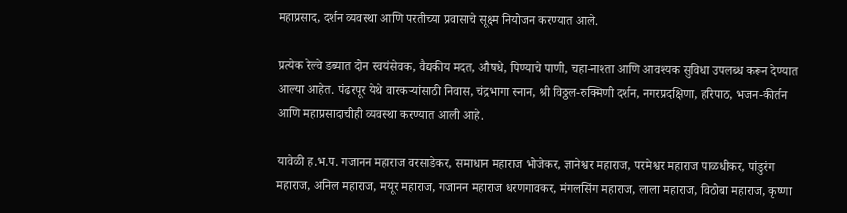महाप्रसाद, दर्शन व्यवस्था आणि परतीच्या प्रवासाचे सूक्ष्म नियोजन करण्यात आले.

प्रत्येक रेल्वे डब्यात दोन स्वयंसेवक, वैद्यकीय मदत, औषधे, पिण्याचे पाणी, चहा-नाश्ता आणि आवश्यक सुविधा उपलब्ध करून देण्यात आल्या आहेत. पंढरपूर येथे वारकऱ्यांसाठी निवास, चंद्रभागा स्नान, श्री विठ्ठल-रुक्मिणी दर्शन, नगरप्रदक्षिणा, हरिपाठ, भजन-कीर्तन आणि महाप्रसादाचीही व्यवस्था करण्यात आली आहे.

यावेळी ह.भ.प. गजानन महाराज वरसाडेकर, समाधान महाराज भोजेकर, ज्ञानेश्वर महाराज, परमेश्वर महाराज पाळधीकर, पांडुरंग महाराज, अनिल महाराज, मयूर महाराज, गजानन महाराज धरणगावकर, मंगलसिंग महाराज, लाला महाराज, विठोबा महाराज, कृष्णा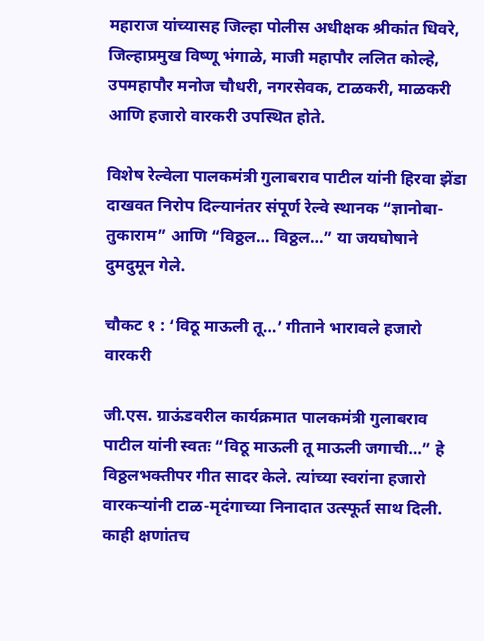महाराज यांच्यासह जिल्हा पोलीस अधीक्षक श्रीकांत धिवरे, जिल्हाप्रमुख विष्णू भंगाळे, माजी महापौर ललित कोल्हे, उपमहापौर मनोज चौधरी, नगरसेवक, टाळकरी, माळकरी आणि हजारो वारकरी उपस्थित होते.

विशेष रेल्वेला पालकमंत्री गुलाबराव पाटील यांनी हिरवा झेंडा दाखवत निरोप दिल्यानंतर संपूर्ण रेल्वे स्थानक “ज्ञानोबा-तुकाराम” आणि “विठ्ठल… विठ्ठल…” या जयघोषाने दुमदुमून गेले.

चौकट १ : ‘विठू माऊली तू…’ गीताने भारावले हजारो वारकरी

जी.एस. ग्राऊंडवरील कार्यक्रमात पालकमंत्री गुलाबराव पाटील यांनी स्वतः “विठू माऊली तू माऊली जगाची…” हे विठ्ठलभक्तीपर गीत सादर केले. त्यांच्या स्वरांना हजारो वारकऱ्यांनी टाळ-मृदंगाच्या निनादात उत्स्फूर्त साथ दिली. काही क्षणांतच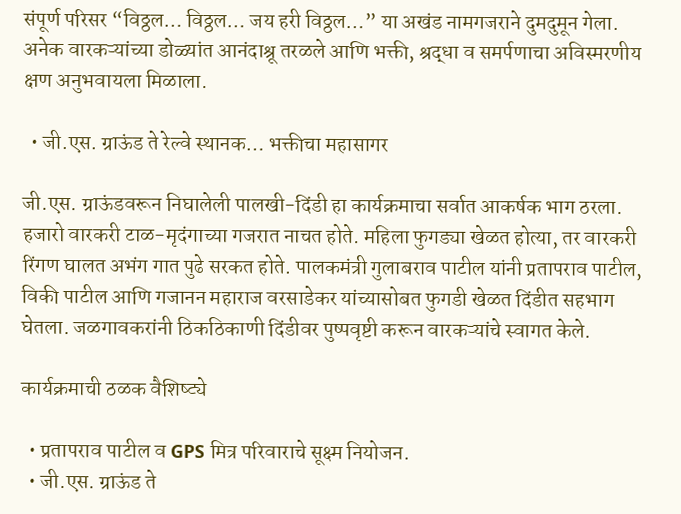संपूर्ण परिसर “विठ्ठल… विठ्ठल… जय हरी विठ्ठल…” या अखंड नामगजराने दुमदुमून गेला. अनेक वारकऱ्यांच्या डोळ्यांत आनंदाश्रू तरळले आणि भक्ती, श्रद्धा व समर्पणाचा अविस्मरणीय क्षण अनुभवायला मिळाला.

  • जी.एस. ग्राऊंड ते रेल्वे स्थानक… भक्तीचा महासागर

जी.एस. ग्राऊंडवरून निघालेली पालखी-दिंडी हा कार्यक्रमाचा सर्वात आकर्षक भाग ठरला. हजारो वारकरी टाळ-मृदंगाच्या गजरात नाचत होते. महिला फुगड्या खेळत होत्या, तर वारकरी रिंगण घालत अभंग गात पुढे सरकत होते. पालकमंत्री गुलाबराव पाटील यांनी प्रतापराव पाटील, विकी पाटील आणि गजानन महाराज वरसाडेकर यांच्यासोबत फुगडी खेळत दिंडीत सहभाग घेतला. जळगावकरांनी ठिकठिकाणी दिंडीवर पुष्पवृष्टी करून वारकऱ्यांचे स्वागत केले.

कार्यक्रमाची ठळक वैशिष्ट्ये

  • प्रतापराव पाटील व GPS मित्र परिवाराचे सूक्ष्म नियोजन.
  • जी.एस. ग्राऊंड ते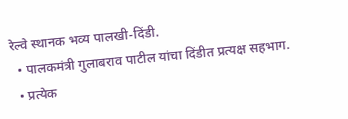रेल्वे स्थानक भव्य पालखी-दिंडी.
  • पालकमंत्री गुलाबराव पाटील यांचा दिंडीत प्रत्यक्ष सहभाग.
  • प्रत्येक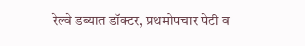रेल्वे डब्यात डॉक्टर, प्रथमोपचार पेटी व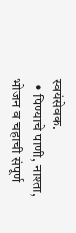स्वयंसेवक.
  • पिण्याचे पाणी, नाश्ता, भोजन व चहाची संपूर्ण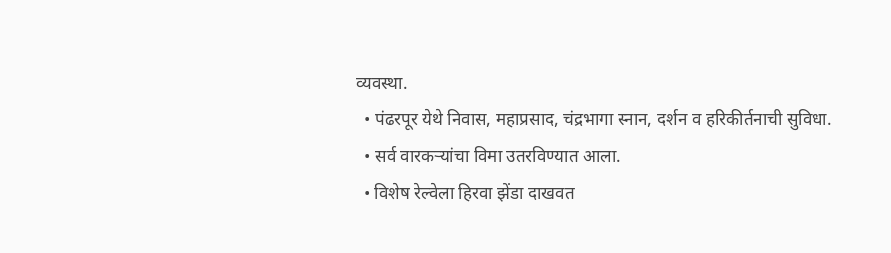व्यवस्था.
  • पंढरपूर येथे निवास, महाप्रसाद, चंद्रभागा स्नान, दर्शन व हरिकीर्तनाची सुविधा.
  • सर्व वारकऱ्यांचा विमा उतरविण्यात आला.
  • विशेष रेल्वेला हिरवा झेंडा दाखवत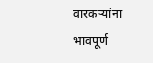वारकऱ्यांना भावपूर्ण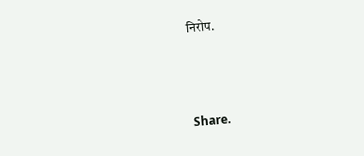निरोप.



Share.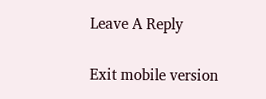Leave A Reply

Exit mobile version